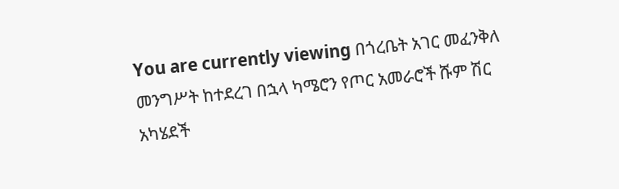You are currently viewing በጎረቤት አገር መፈንቅለ መንግሥት ከተደረገ በኋላ ካሜሮን የጦር አመራሮች ሹም ሽር አካሄደች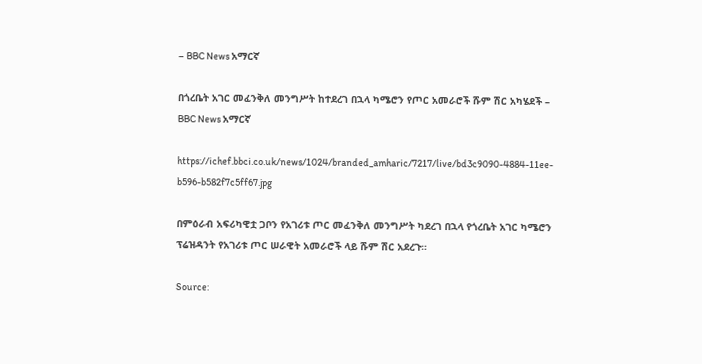– BBC News አማርኛ

በጎረቤት አገር መፈንቅለ መንግሥት ከተደረገ በኋላ ካሜሮን የጦር አመራሮች ሹም ሽር አካሄደች – BBC News አማርኛ

https://ichef.bbci.co.uk/news/1024/branded_amharic/7217/live/bd3c9090-4884-11ee-b596-b582f7c5ff67.jpg

በምዕራብ አፍሪካዊቷ ጋቦን የአገሪቱ ጦር መፈንቅለ መንግሥት ካደረገ በኋላ የጎረቤት አገር ካሜሮን ፕሬዝዳንት የአገሪቱ ጦር ሠራዊት አመራሮች ላይ ሹም ሽር አደረጉ።

Source: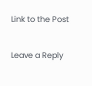Link to the Post

Leave a Reply